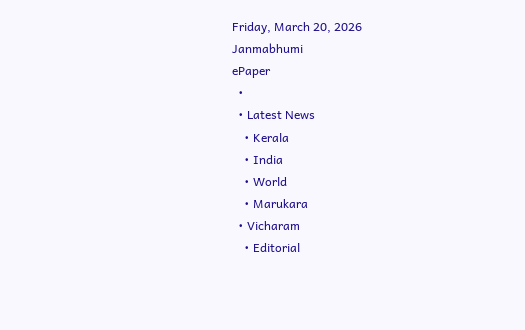Friday, March 20, 2026
Janmabhumi
ePaper
  •
  • Latest News
    • Kerala
    • India
    • World
    • Marukara
  • Vicharam
    • Editorial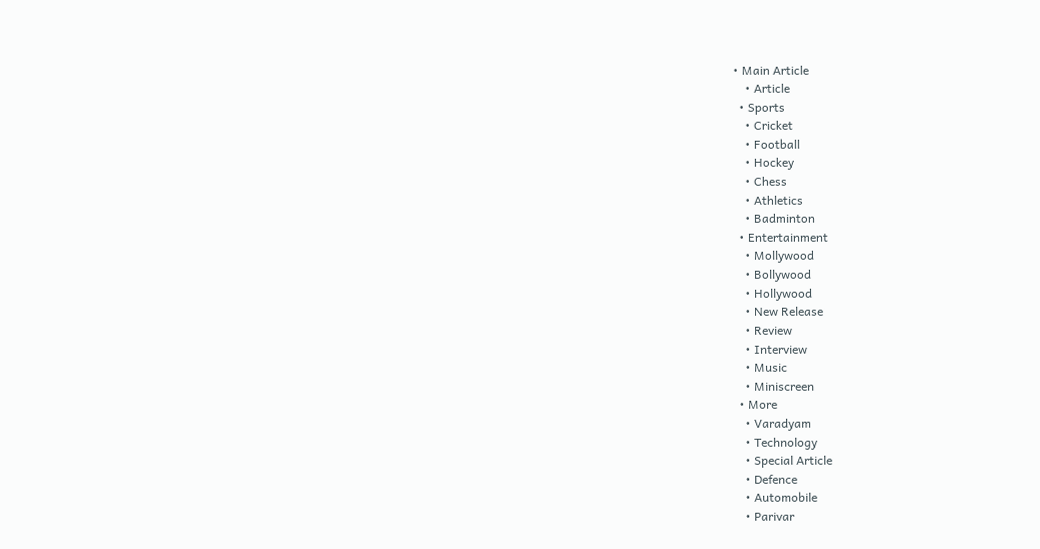• Main Article
    • Article
  • Sports
    • Cricket
    • Football
    • Hockey
    • Chess
    • Athletics
    • Badminton
  • Entertainment
    • Mollywood
    • Bollywood
    • Hollywood
    • New Release
    • Review
    • Interview
    • Music
    • Miniscreen
  • More
    • Varadyam
    • Technology
    • Special Article
    • Defence
    • Automobile
    • Parivar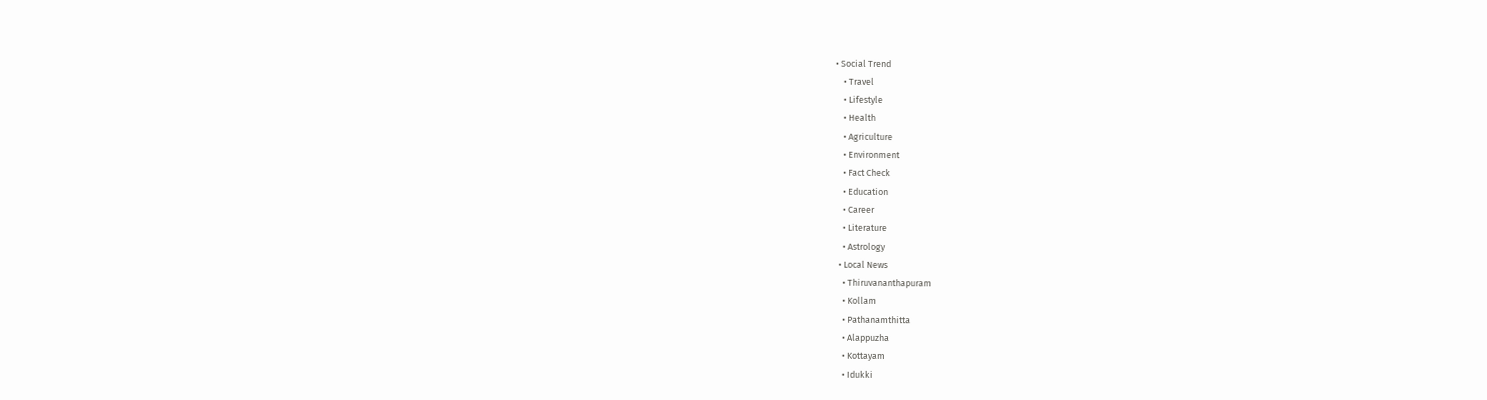• Social Trend
    • Travel
    • Lifestyle
    • Health
    • Agriculture
    • Environment
    • Fact Check
    • Education
    • Career
    • Literature
    • Astrology
  • Local News
    • Thiruvananthapuram
    • Kollam
    • Pathanamthitta
    • Alappuzha
    • Kottayam
    • Idukki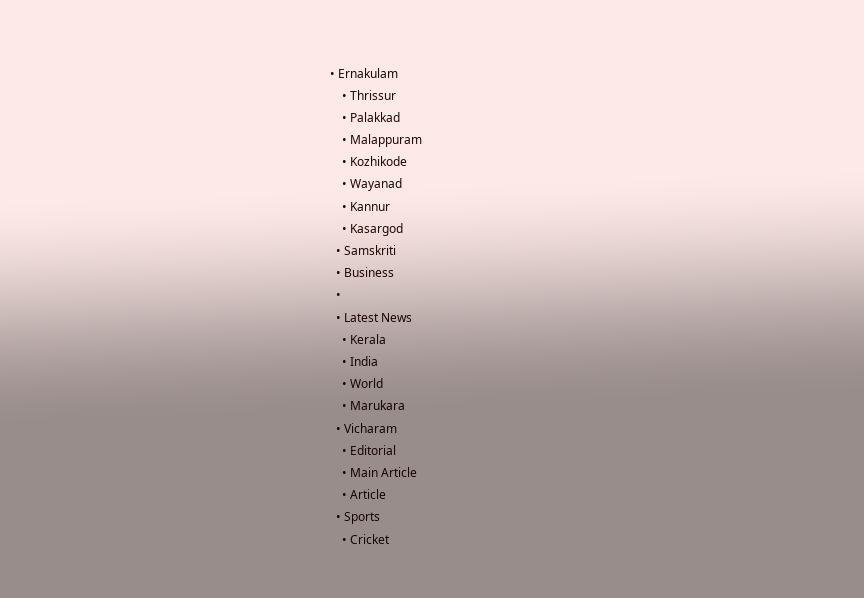• Ernakulam
    • Thrissur
    • Palakkad
    • Malappuram
    • Kozhikode
    • Wayanad
    • Kannur
    • Kasargod
  • Samskriti
  • Business
  •
  • Latest News
    • Kerala
    • India
    • World
    • Marukara
  • Vicharam
    • Editorial
    • Main Article
    • Article
  • Sports
    • Cricket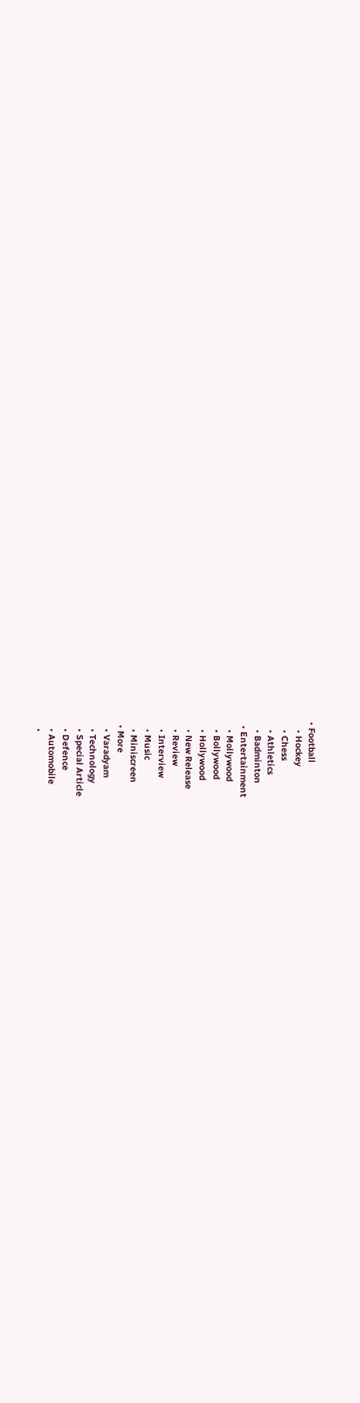• Football
    • Hockey
    • Chess
    • Athletics
    • Badminton
  • Entertainment
    • Mollywood
    • Bollywood
    • Hollywood
    • New Release
    • Review
    • Interview
    • Music
    • Miniscreen
  • More
    • Varadyam
    • Technology
    • Special Article
    • Defence
    • Automobile
    •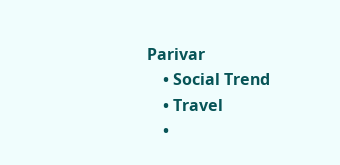Parivar
    • Social Trend
    • Travel
    •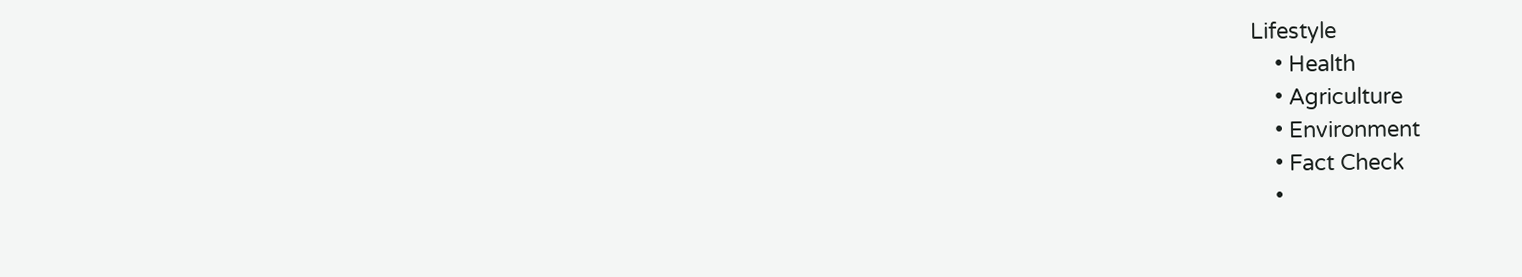Lifestyle
    • Health
    • Agriculture
    • Environment
    • Fact Check
    •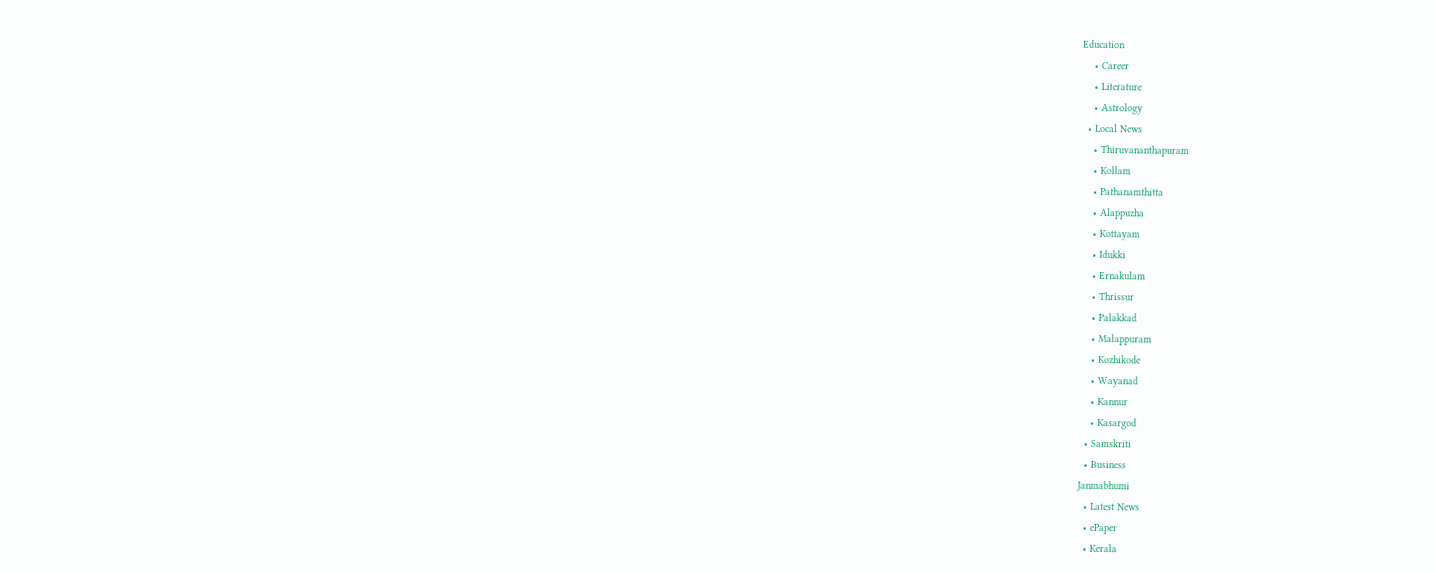Education
    • Career
    • Literature
    • Astrology
  • Local News
    • Thiruvananthapuram
    • Kollam
    • Pathanamthitta
    • Alappuzha
    • Kottayam
    • Idukki
    • Ernakulam
    • Thrissur
    • Palakkad
    • Malappuram
    • Kozhikode
    • Wayanad
    • Kannur
    • Kasargod
  • Samskriti
  • Business
Janmabhumi
  • Latest News
  • ePaper
  • Kerala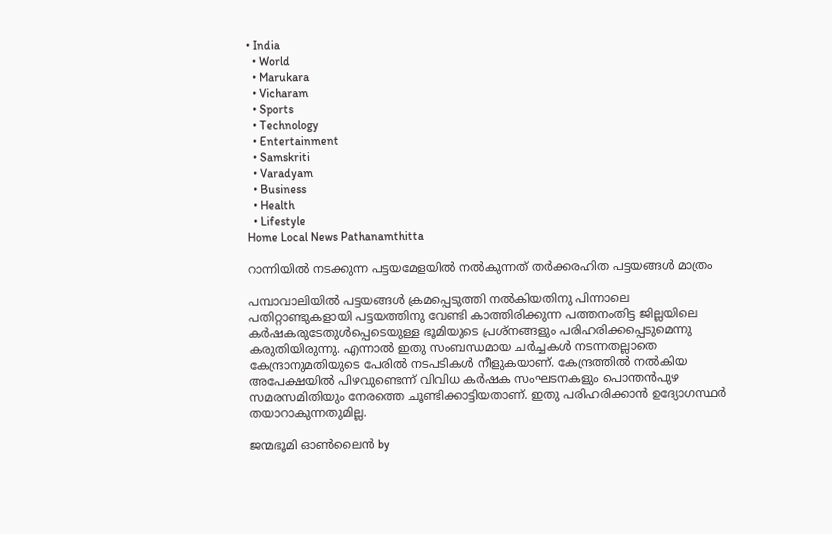• India
  • World
  • Marukara
  • Vicharam
  • Sports
  • Technology
  • Entertainment
  • Samskriti
  • Varadyam
  • Business
  • Health
  • Lifestyle
Home Local News Pathanamthitta

റാന്നിയില്‍ നടക്കുന്ന പട്ടയമേളയില്‍ നല്‍കുന്നത് തര്‍ക്കരഹിത പട്ടയങ്ങള്‍ മാത്രം

പമ്പാവാലിയില്‍ പട്ടയങ്ങള്‍ ക്രമപ്പെടുത്തി നല്‍കിയതിനു പിന്നാലെ പതിറ്റാണ്ടുകളായി പട്ടയത്തിനു വേണ്ടി കാത്തിരിക്കുന്ന പത്തനംതിട്ട ജില്ലയിലെ കര്‍ഷകരുടേതുള്‍പ്പെടെയുള്ള ഭൂമിയുടെ പ്രശ്‌നങ്ങളും പരിഹരിക്കപ്പെടുമെന്നു കരുതിയിരുന്നു. എന്നാല്‍ ഇതു സംബന്ധമായ ചര്‍ച്ചകള്‍ നടന്നതല്ലാതെ കേന്ദ്രാനുമതിയുടെ പേരില്‍ നടപടികള്‍ നീളുകയാണ്. കേന്ദ്രത്തില്‍ നല്‍കിയ അപേക്ഷയില്‍ പിഴവുണ്ടെന്ന് വിവിധ കര്‍ഷക സംഘടനകളും പൊന്തന്‍പുഴ സമരസമിതിയും നേരത്തെ ചൂണ്ടിക്കാട്ടിയതാണ്. ഇതു പരിഹരിക്കാന്‍ ഉദ്യോഗസ്ഥര്‍ തയാറാകുന്നതുമില്ല.

ജന്മഭൂമി ഓണ്‍ലൈന്‍ by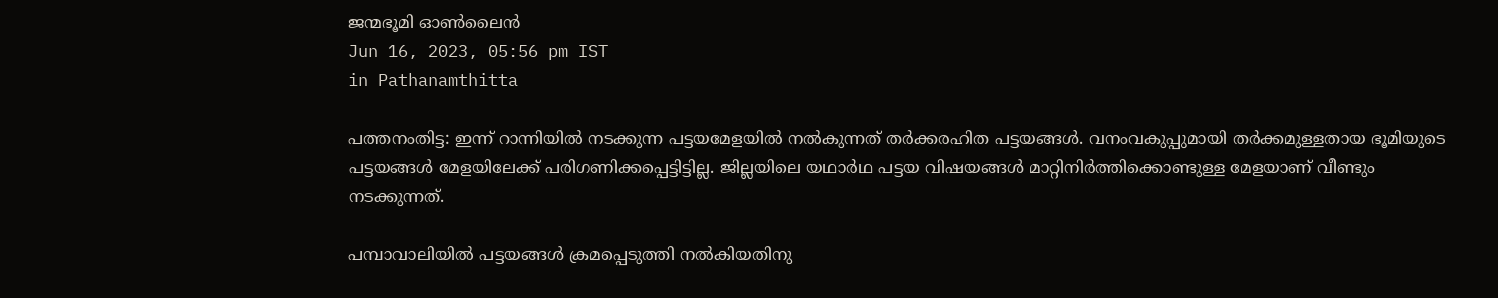ജന്മഭൂമി ഓണ്‍ലൈന്‍
Jun 16, 2023, 05:56 pm IST
in Pathanamthitta

പത്തനംതിട്ട: ഇന്ന് റാന്നിയില്‍ നടക്കുന്ന പട്ടയമേളയില്‍ നല്‍കുന്നത് തര്‍ക്കരഹിത പട്ടയങ്ങള്‍. വനംവകുപ്പുമായി തര്‍ക്കമുള്ളതായ ഭൂമിയുടെ പട്ടയങ്ങള്‍ മേളയിലേക്ക് പരിഗണിക്കപ്പെട്ടിട്ടില്ല. ജില്ലയിലെ യഥാര്‍ഥ പട്ടയ വിഷയങ്ങള്‍ മാറ്റിനിര്‍ത്തിക്കൊണ്ടുള്ള മേളയാണ് വീണ്ടും നടക്കുന്നത്.

പമ്പാവാലിയില്‍ പട്ടയങ്ങള്‍ ക്രമപ്പെടുത്തി നല്‍കിയതിനു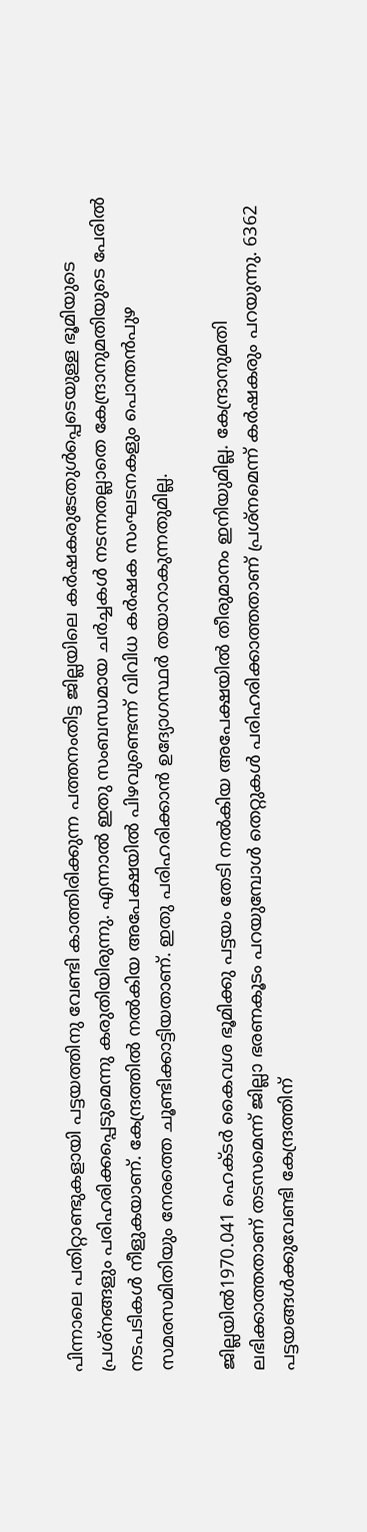പിന്നാലെ പതിറ്റാണ്ടുകളായി പട്ടയത്തിനു വേണ്ടി കാത്തിരിക്കുന്ന പത്തനംതിട്ട ജില്ലയിലെ കര്‍ഷകരുടേതുള്‍പ്പെടെയുള്ള ഭൂമിയുടെ പ്രശ്‌നങ്ങളും പരിഹരിക്കപ്പെടുമെന്നു കരുതിയിരുന്നു. എന്നാല്‍ ഇതു സംബന്ധമായ ചര്‍ച്ചകള്‍ നടന്നതല്ലാതെ കേന്ദ്രാനുമതിയുടെ പേരില്‍ നടപടികള്‍ നീളുകയാണ്. കേന്ദ്രത്തില്‍ നല്‍കിയ അപേക്ഷയില്‍ പിഴവുണ്ടെന്ന് വിവിധ കര്‍ഷക സംഘടനകളും പൊന്തന്‍പുഴ സമരസമിതിയും നേരത്തെ ചൂണ്ടിക്കാട്ടിയതാണ്. ഇതു പരിഹരിക്കാന്‍ ഉദ്യോഗസ്ഥര്‍ തയാറാകുന്നതുമില്ല.

ജില്ലയില്‍1970.041 ഹെക്ടര്‍ കൈവശ ഭൂമിക്കു പട്ടയം തേടി നല്‍കിയ അപേക്ഷയില്‍ തീരുമാനം ഇനിയുമില്ല. കേന്ദ്രാനുമതി ലഭിക്കാത്തതാണ് തടസമെന്ന് ജില്ലാ ഭരണകൂടം പറയുമ്പോള്‍ തെറ്റുകള്‍ പരിഹരിക്കാത്തതാണ് പ്രശ്‌നമെന്ന് കര്‍ഷകരും പറയുന്നു. 6362 പട്ടയങ്ങള്‍ക്കുവേണ്ടി കേന്ദ്രത്തിന്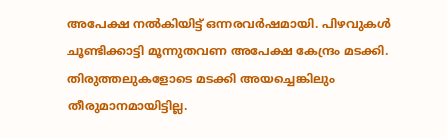അപേക്ഷ നല്‍കിയിട്ട് ഒന്നരവര്‍ഷമായി. പിഴവുകള്‍ ചൂണ്ടിക്കാട്ടി മൂന്നുതവണ അപേക്ഷ കേന്ദ്രം മടക്കി. തിരുത്തലുകളോടെ മടക്കി അയച്ചെങ്കിലും തീരുമാനമായിട്ടില്ല.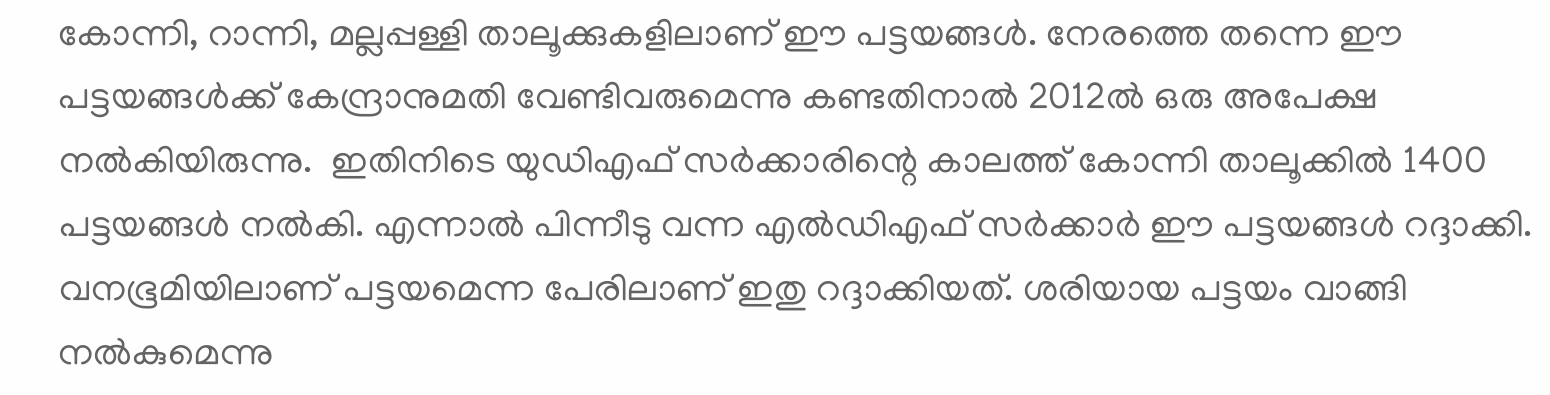കോന്നി, റാന്നി, മല്ലപ്പള്ളി താലൂക്കുകളിലാണ് ഈ പട്ടയങ്ങള്‍. നേരത്തെ തന്നെ ഈ പട്ടയങ്ങള്‍ക്ക് കേന്ദ്രാനുമതി വേണ്ടിവരുമെന്നു കണ്ടതിനാല്‍ 2012ല്‍ ഒരു അപേക്ഷ നല്‍കിയിരുന്നു.  ഇതിനിടെ യുഡിഎഫ് സര്‍ക്കാരിന്റെ കാലത്ത് കോന്നി താലൂക്കില്‍ 1400 പട്ടയങ്ങള്‍ നല്‍കി. എന്നാല്‍ പിന്നീടു വന്ന എല്‍ഡിഎഫ് സര്‍ക്കാര്‍ ഈ പട്ടയങ്ങള്‍ റദ്ദാക്കി. വനഭൂമിയിലാണ് പട്ടയമെന്ന പേരിലാണ് ഇതു റദ്ദാക്കിയത്. ശരിയായ പട്ടയം വാങ്ങി നല്‍കുമെന്നു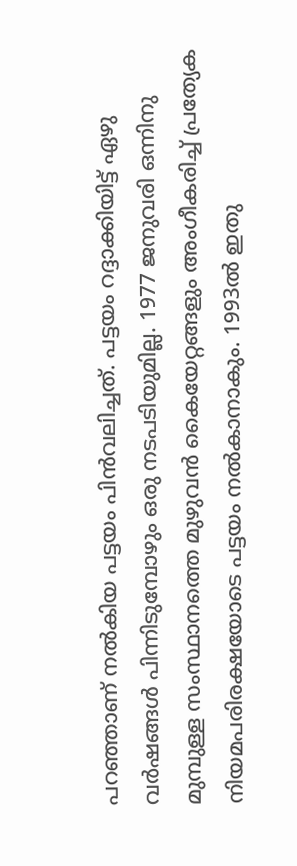പറഞ്ഞാണ് നല്‍കിയ പട്ടയം പിന്‍വലിച്ചത്. പട്ടയം റദ്ദാക്കിയിട്ട് ഏഴു വര്‍ഷങ്ങള്‍ പിന്നിടുമ്പോഴും ഒരു നടപടിയുമില്ല. 1977 ജനുവരി ഒന്നിനു മുമ്പുള്ള സംസ്ഥാനത്തെ മുഴുവന്‍ കൈയേറ്റങ്ങളും അംഗീകരിച്ച് പ്രത്യേക നിയമപരിരക്ഷയോടെ പട്ടയം നല്‍കാനാകും. 1993ല്‍ ഇതു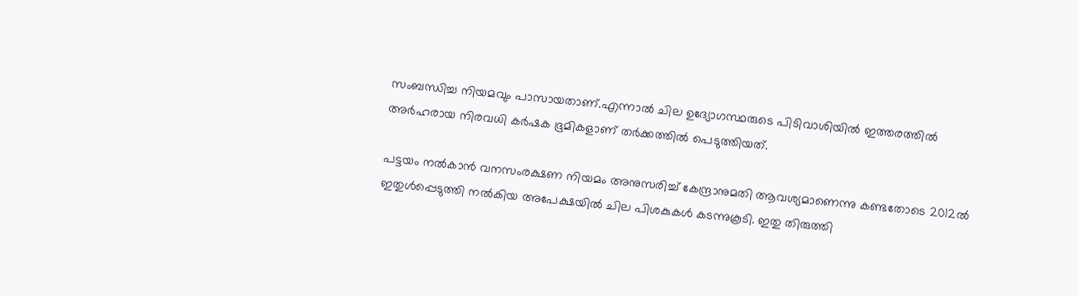സംബന്ധിച്ച നിയമവും പാസായതാണ്.എന്നാല്‍ ചില ഉദ്യോഗസ്ഥരുടെ പിടിവാശിയില്‍ ഇത്തരത്തില്‍ അര്‍ഹരായ നിരവധി കര്‍ഷക ഭൂമികളാണ് തര്‍ക്കത്തില്‍ പെടുത്തിയത്.

പട്ടയം നല്‍കാന്‍ വനസംരക്ഷണ നിയമം അനുസരിച്ച് കേന്ദ്രാനുമതി ആവശ്യമാണെന്നു കണ്ടതോടെ 2012ല്‍ ഇതുള്‍പ്പെടുത്തി നല്‍കിയ അപേക്ഷയില്‍ ചില പിശകുകള്‍ കടന്നുകൂടി. ഇതു തിരുത്തി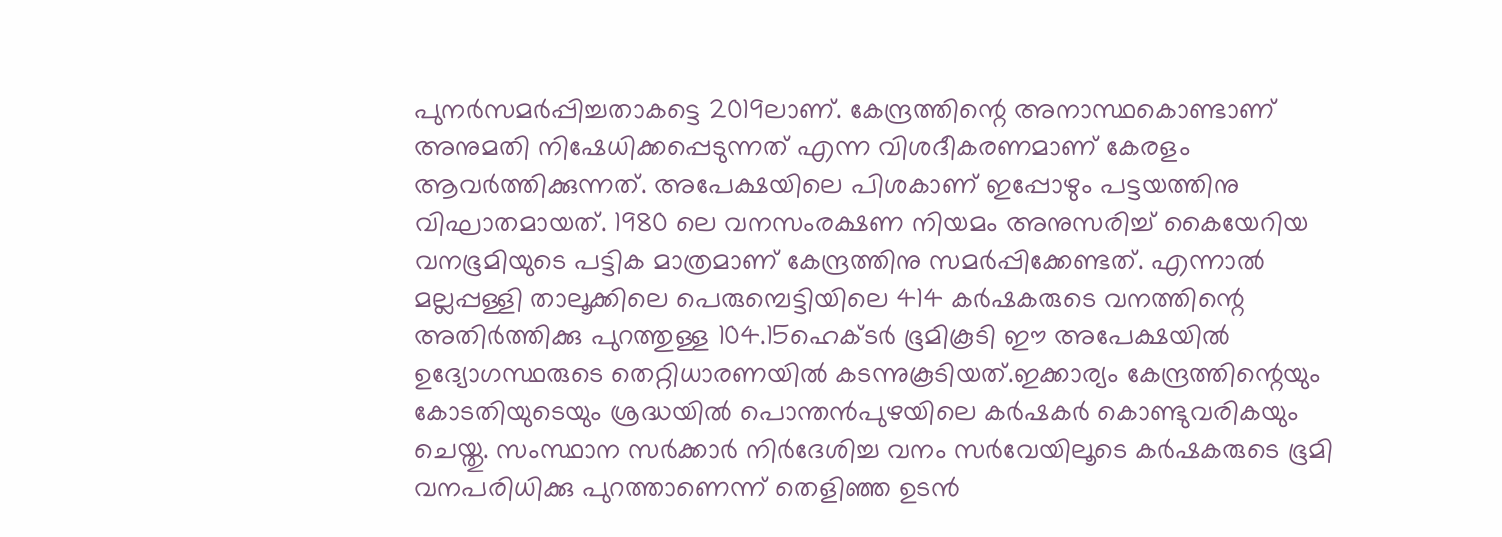പുനര്‍സമര്‍പ്പിച്ചതാകട്ടെ 2019ലാണ്. കേന്ദ്രത്തിന്റെ അനാസ്ഥകൊണ്ടാണ് അനുമതി നിഷേധിക്കപ്പെടുന്നത് എന്ന വിശദീകരണമാണ് കേരളം ആവര്‍ത്തിക്കുന്നത്. അപേക്ഷയിലെ പിശകാണ് ഇപ്പോഴും പട്ടയത്തിനു വിഘാതമായത്. 1980 ലെ വനസംരക്ഷണ നിയമം അനുസരിച്ച് കൈയേറിയ വനഭൂമിയുടെ പട്ടിക മാത്രമാണ് കേന്ദ്രത്തിനു സമര്‍പ്പിക്കേണ്ടത്. എന്നാല്‍ മല്ലപ്പള്ളി താലൂക്കിലെ പെരുമ്പെട്ടിയിലെ 414 കര്‍ഷകരുടെ വനത്തിന്റെ അതിര്‍ത്തിക്കു പുറത്തുള്ള 104.15ഹെക്ടര്‍ ഭൂമികൂടി ഈ അപേക്ഷയില്‍ ഉദ്യോഗസ്ഥരുടെ തെറ്റിധാരണയില്‍ കടന്നുകൂടിയത്.ഇക്കാര്യം കേന്ദ്രത്തിന്റെയും കോടതിയുടെയും ശ്രദ്ധയില്‍ പൊന്തന്‍പുഴയിലെ കര്‍ഷകര്‍ കൊണ്ടുവരികയും ചെയ്തു. സംസ്ഥാന സര്‍ക്കാര്‍ നിര്‍ദേശിച്ച വനം സര്‍വേയിലൂടെ കര്‍ഷകരുടെ ഭൂമി വനപരിധിക്കു പുറത്താണെന്ന് തെളിഞ്ഞ ഉടന്‍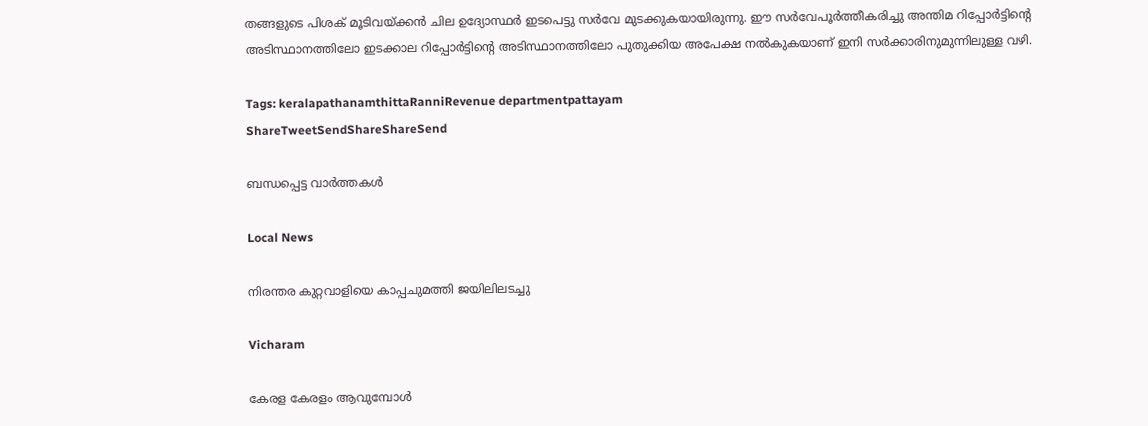തങ്ങളുടെ പിശക് മൂടിവയ്‌ക്കന്‍ ചില ഉദ്യോസ്ഥര്‍ ഇടപെട്ടു സര്‍വേ മുടക്കുകയായിരുന്നു. ഈ സര്‍വേപൂര്‍ത്തീകരിച്ചു അന്തിമ റിപ്പോര്‍ട്ടിന്റെ അടിസ്ഥാനത്തിലോ ഇടക്കാല റിപ്പോര്‍ട്ടിന്റെ അടിസ്ഥാനത്തിലോ പുതുക്കിയ അപേക്ഷ നല്‍കുകയാണ് ഇനി സര്‍ക്കാരിനുമുന്നിലുള്ള വഴി.

Tags: keralapathanamthittaRanniRevenue departmentpattayam
ShareTweetSendShareShareSend

ബന്ധപ്പെട്ട വാര്‍ത്തകള്‍

Local News

നിരന്തര കുറ്റവാളിയെ കാപ്പചുമത്തി ജയിലിലടച്ചു

Vicharam

കേരള കേരളം ആവുമ്പോൾ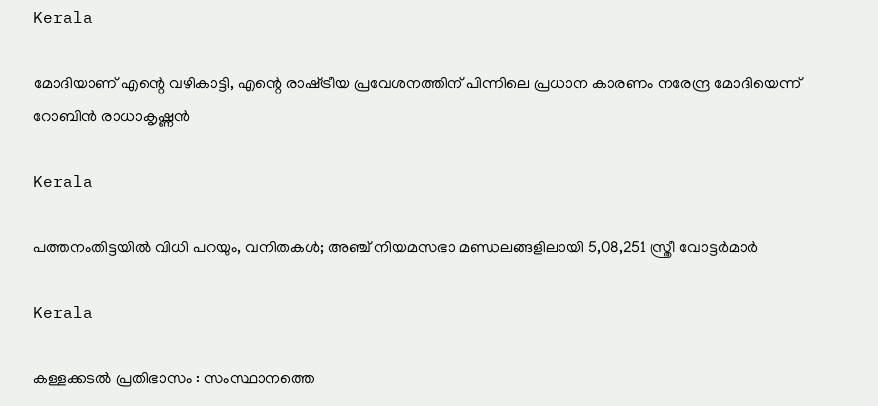Kerala

മോദിയാണ് എന്റെ വഴികാട്ടി, എന്റെ രാഷ്‌ട്രീയ പ്രവേശനത്തിന് പിന്നിലെ പ്രധാന കാരണം നരേന്ദ്ര മോദിയെന്ന് റോബിൻ രാധാകൃഷ്ണന്‍

Kerala

പത്തനംതിട്ടയിൽ വിധി പറയും, വനിതകൾ; അഞ്ച് നിയമസഭാ മണ്ഡലങ്ങളിലായി 5,08,251 സ്ത്രീ വോട്ടര്‍മാര്‍

Kerala

കള്ളക്കടൽ പ്രതിഭാസം : സംസ്ഥാനത്തെ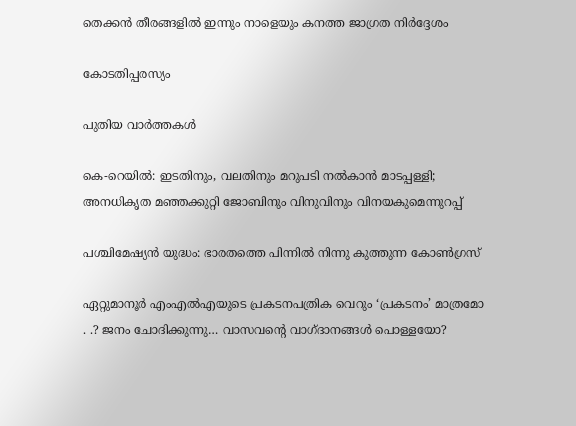തെക്കൻ തീരങ്ങളിൽ ഇന്നും നാളെയും കനത്ത ജാഗ്രത നിർദ്ദേശം

കോടതിപ്പരസ്യം

പുതിയ വാര്‍ത്തകള്‍

കെ-റെയില്‍: ഇടതിനും, വലതിനും മറുപടി നല്‍കാന്‍ മാടപ്പള്ളി; അനധികൃത മഞ്ഞക്കുറ്റി ജോബിനും വിനുവിനും വിനയകുമെന്നുറപ്പ്

പശ്ചിമേഷ്യന്‍ യുദ്ധം: ഭാരതത്തെ പിന്നില്‍ നിന്നു കുത്തുന്ന കോണ്‍ഗ്രസ്

ഏറ്റുമാനൂര്‍ എംഎല്‍എയുടെ പ്രകടനപത്രിക വെറും ‘പ്രകടനം’ മാത്രമോ . .? ജനം ചോദിക്കുന്നു… വാസവന്റെ വാഗ്ദാനങ്ങള്‍ പൊള്ളയോ?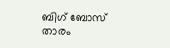ബിഗ് ബോസ് താരം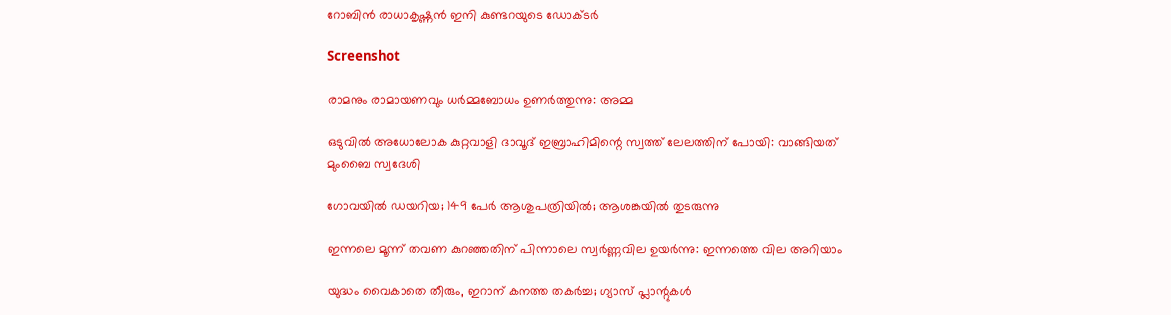റോബിന്‍ രാധാകൃഷ്ണൻ ഇനി കുണ്ടറയുടെ ഡോക്ടര്‍

Screenshot

രാമനും രാമായണവും ധർമ്മബോധം ഉണർത്തുന്നു: അമ്മ

ഒടുവിൽ അധോലോക കുറ്റവാളി ദാവൂദ് ഇബ്രാഹിമിന്റെ സ്വത്ത് ലേലത്തിന് പോയി: വാങ്ങിയത് മുംബൈ സ്വദേശി

ഗോവയിൽ ഡയറിയ; 149 പേർ ആശുപത്രിയിൽ; ആശങ്കയിൽ തുടരുന്നു

ഇന്നലെ മൂന്ന് തവണ കുറഞ്ഞതിന് പിന്നാലെ സ്വർണ്ണവില ഉയർന്നു: ഇന്നത്തെ വില അറിയാം

യുദ്ധം വൈകാതെ തീരും, ഇറാന് കനത്ത തകർച്ച; ഗ്യാസ് പ്ലാന്റുകൾ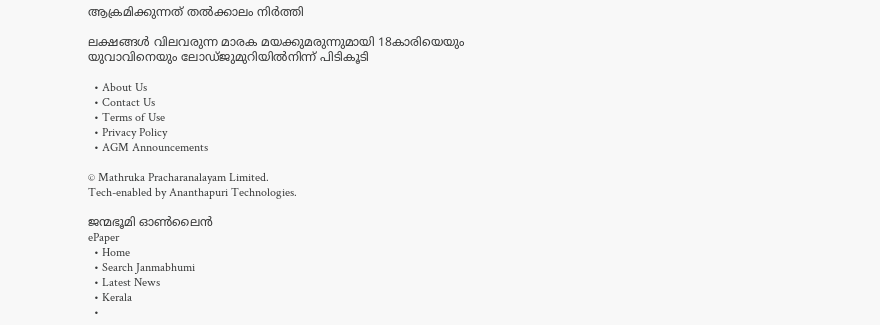ആക്രമിക്കുന്നത് തൽക്കാലം നിർത്തി

ലക്ഷങ്ങൾ വിലവരുന്ന മാരക മയക്കുമരുന്നുമായി 18കാരിയെയും യുവാവിനെയും ലോഡ്ജുമുറിയിൽനിന്ന് പിടികൂടി

  • About Us
  • Contact Us
  • Terms of Use
  • Privacy Policy
  • AGM Announcements

© Mathruka Pracharanalayam Limited.
Tech-enabled by Ananthapuri Technologies.

ജന്മഭൂമി ഓണ്‍ലൈന്‍
ePaper
  • Home
  • Search Janmabhumi
  • Latest News
  • Kerala
  •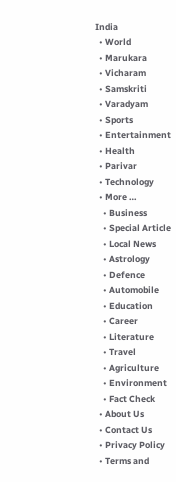India
  • World
  • Marukara
  • Vicharam
  • Samskriti
  • Varadyam
  • Sports
  • Entertainment
  • Health
  • Parivar
  • Technology
  • More …
    • Business
    • Special Article
    • Local News
    • Astrology
    • Defence
    • Automobile
    • Education
    • Career
    • Literature
    • Travel
    • Agriculture
    • Environment
    • Fact Check
  • About Us
  • Contact Us
  • Privacy Policy
  • Terms and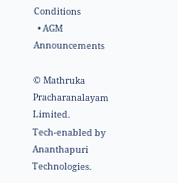Conditions
  • AGM Announcements

© Mathruka Pracharanalayam Limited.
Tech-enabled by Ananthapuri Technologies.